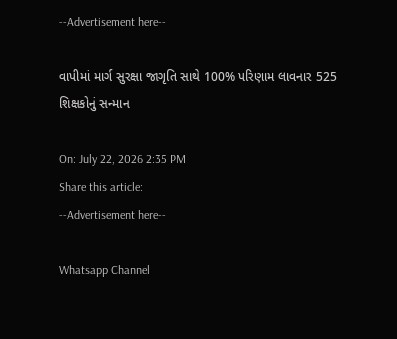--Advertisement here--

વાપીમાં માર્ગ સુરક્ષા જાગૃતિ સાથે 100% પરિણામ લાવનાર 525 શિક્ષકોનું સન્માન

On: July 22, 2026 2:35 PM
Share this article:
--Advertisement here--

Whatsapp Channel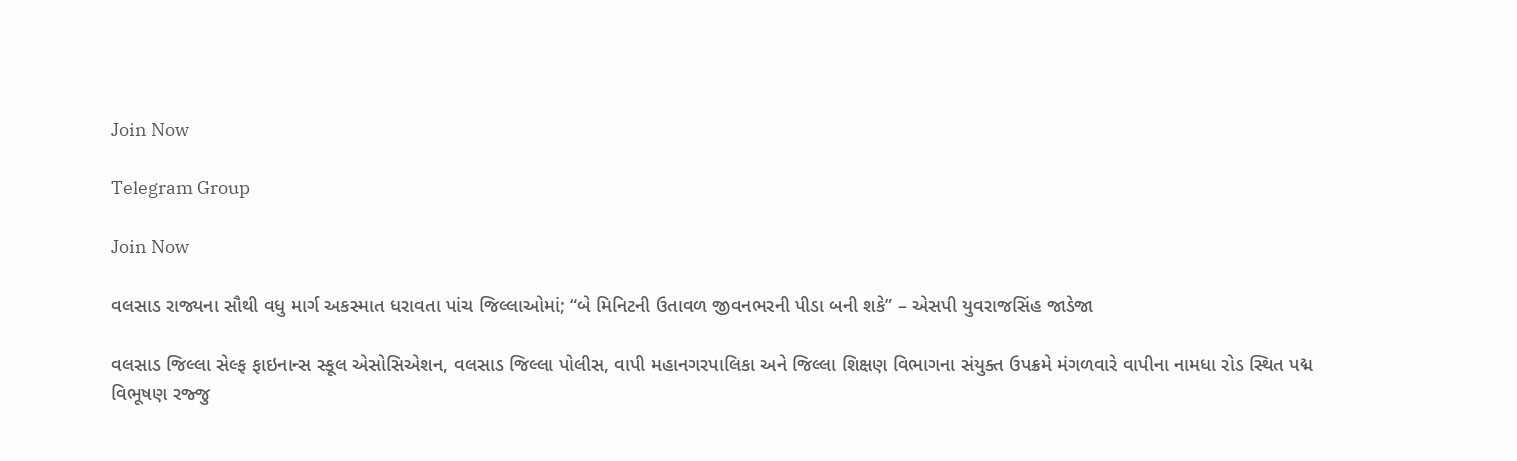Join Now

Telegram Group

Join Now

વલસાડ રાજ્યના સૌથી વધુ માર્ગ અકસ્માત ધરાવતા પાંચ જિલ્લાઓમાં; “બે મિનિટની ઉતાવળ જીવનભરની પીડા બની શકે” – એસપી યુવરાજસિંહ જાડેજા

વલસાડ જિલ્લા સેલ્ફ ફાઇનાન્સ સ્કૂલ એસોસિએશન, વલસાડ જિલ્લા પોલીસ, વાપી મહાનગરપાલિકા અને જિલ્લા શિક્ષણ વિભાગના સંયુક્ત ઉપક્રમે મંગળવારે વાપીના નામધા રોડ સ્થિત પદ્મ વિભૂષણ રજ્જુ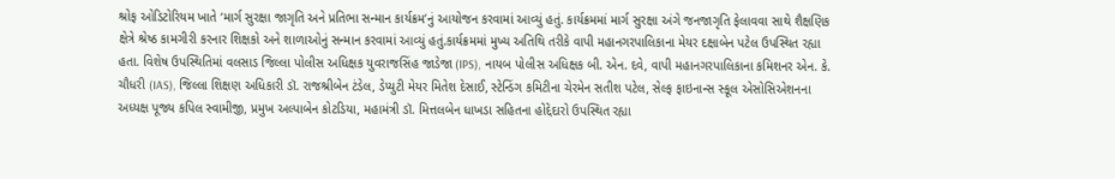શ્રોફ ઓડિટોરિયમ ખાતે ‘માર્ગ સુરક્ષા જાગૃતિ અને પ્રતિભા સન્માન કાર્યક્રમ’નું આયોજન કરવામાં આવ્યું હતું. કાર્યક્રમમાં માર્ગ સુરક્ષા અંગે જનજાગૃતિ ફેલાવવા સાથે શૈક્ષણિક ક્ષેત્રે શ્રેષ્ઠ કામગીરી કરનાર શિક્ષકો અને શાળાઓનું સન્માન કરવામાં આવ્યું હતું.કાર્યક્રમમાં મુખ્ય અતિથિ તરીકે વાપી મહાનગરપાલિકાના મેયર દક્ષાબેન પટેલ ઉપસ્થિત રહ્યા હતા. વિશેષ ઉપસ્થિતિમાં વલસાડ જિલ્લા પોલીસ અધિક્ષક યુવરાજસિંહ જાડેજા (IPS), નાયબ પોલીસ અધિક્ષક બી. એન. દવે, વાપી મહાનગરપાલિકાના કમિશનર એન. કે. ચૌધરી (IAS), જિલ્લા શિક્ષણ અધિકારી ડૉ. રાજશ્રીબેન ટંડેલ, ડેપ્યુટી મેયર મિતેશ દેસાઈ, સ્ટેન્ડિંગ કમિટીના ચેરમેન સતીશ પટેલ, સેલ્ફ ફાઇનાન્સ સ્કૂલ એસોસિએશનના અધ્યક્ષ પૂજ્ય કપિલ સ્વામીજી, પ્રમુખ અલ્પાબેન કોટડિયા, મહામંત્રી ડૉ. મિત્તલબેન ધાખડા સહિતના હોદ્દેદારો ઉપસ્થિત રહ્યા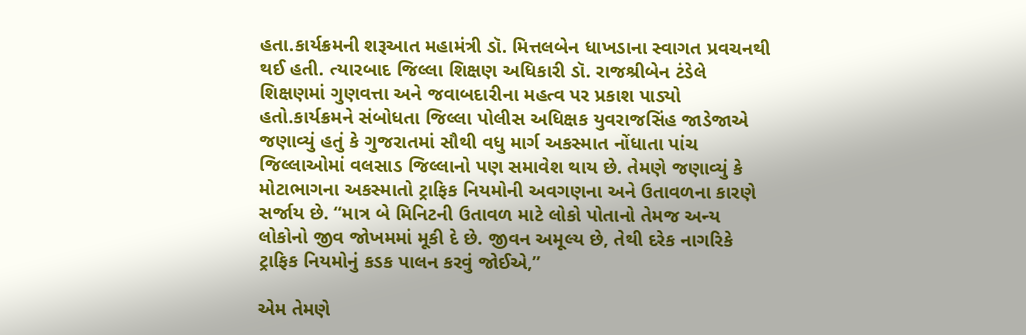હતા.કાર્યક્રમની શરૂઆત મહામંત્રી ડૉ. મિત્તલબેન ધાખડાના સ્વાગત પ્રવચનથી થઈ હતી. ત્યારબાદ જિલ્લા શિક્ષણ અધિકારી ડૉ. રાજશ્રીબેન ટંડેલે શિક્ષણમાં ગુણવત્તા અને જવાબદારીના મહત્વ પર પ્રકાશ પાડ્યો હતો.કાર્યક્રમને સંબોધતા જિલ્લા પોલીસ અધિક્ષક યુવરાજસિંહ જાડેજાએ જણાવ્યું હતું કે ગુજરાતમાં સૌથી વધુ માર્ગ અકસ્માત નોંધાતા પાંચ જિલ્લાઓમાં વલસાડ જિલ્લાનો પણ સમાવેશ થાય છે. તેમણે જણાવ્યું કે મોટાભાગના અકસ્માતો ટ્રાફિક નિયમોની અવગણના અને ઉતાવળના કારણે સર્જાય છે. “માત્ર બે મિનિટની ઉતાવળ માટે લોકો પોતાનો તેમજ અન્ય લોકોનો જીવ જોખમમાં મૂકી દે છે. જીવન અમૂલ્ય છે, તેથી દરેક નાગરિકે ટ્રાફિક નિયમોનું કડક પાલન કરવું જોઈએ,”

એમ તેમણે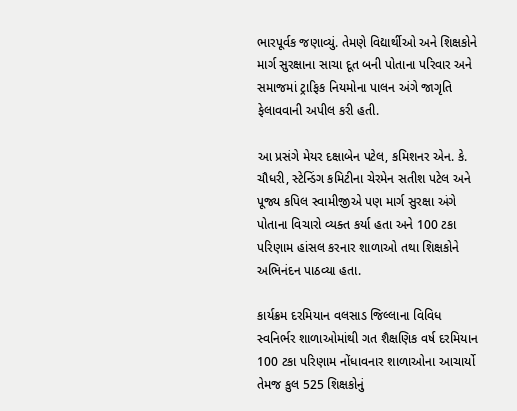ભારપૂર્વક જણાવ્યું. તેમણે વિદ્યાર્થીઓ અને શિક્ષકોને માર્ગ સુરક્ષાના સાચા દૂત બની પોતાના પરિવાર અને સમાજમાં ટ્રાફિક નિયમોના પાલન અંગે જાગૃતિ ફેલાવવાની અપીલ કરી હતી.

આ પ્રસંગે મેયર દક્ષાબેન પટેલ, કમિશનર એન. કે. ચૌધરી, સ્ટેન્ડિંગ કમિટીના ચેરમેન સતીશ પટેલ અને પૂજ્ય કપિલ સ્વામીજીએ પણ માર્ગ સુરક્ષા અંગે પોતાના વિચારો વ્યક્ત કર્યા હતા અને 100 ટકા પરિણામ હાંસલ કરનાર શાળાઓ તથા શિક્ષકોને અભિનંદન પાઠવ્યા હતા.

કાર્યક્રમ દરમિયાન વલસાડ જિલ્લાના વિવિધ સ્વનિર્ભર શાળાઓમાંથી ગત શૈક્ષણિક વર્ષ દરમિયાન 100 ટકા પરિણામ નોંધાવનાર શાળાઓના આચાર્યો તેમજ કુલ 525 શિક્ષકોનું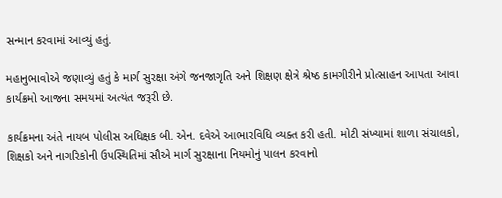સન્માન કરવામાં આવ્યું હતું.

મહાનુભાવોએ જણાવ્યું હતું કે માર્ગ સુરક્ષા અંગે જનજાગૃતિ અને શિક્ષણ ક્ષેત્રે શ્રેષ્ઠ કામગીરીને પ્રોત્સાહન આપતા આવા કાર્યક્રમો આજના સમયમાં અત્યંત જરૂરી છે.

કાર્યક્રમના અંતે નાયબ પોલીસ અધિક્ષક બી. એન. દવેએ આભારવિધિ વ્યક્ત કરી હતી. મોટી સંખ્યામાં શાળા સંચાલકો, શિક્ષકો અને નાગરિકોની ઉપસ્થિતિમાં સૌએ માર્ગ સુરક્ષાના નિયમોનું પાલન કરવાનો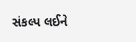સંકલ્પ લઈને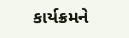કાર્યક્રમને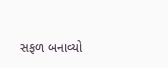સફળ બનાવ્યો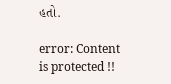હતો.

error: Content is protected !!